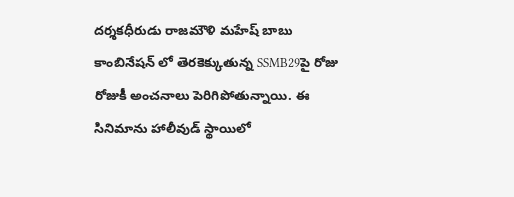దర్శకధీరుడు రాజమౌళి మహేష్ బాబు కాంబినేషన్ లో తెరకెక్కుతున్న SSMB29పై రోజు రోజుకీ అంచనాలు పెరిగిపోతున్నాయి. ఈ సినిమాను హాలీవుడ్ స్థాయిలో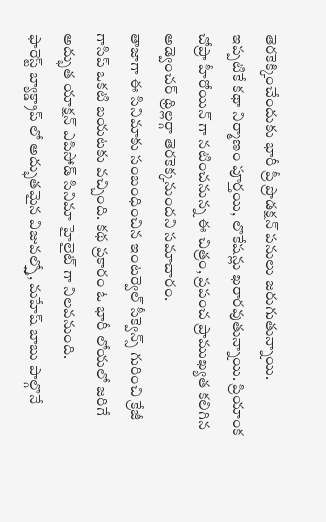తెరకెక్కించేందుకు భారీ ప్రీ ప్రొడక్షన్ పనులు జరుగుతున్నాయి.
ఇప్పటికే కథా నిర్మాణం పూర్తయి, లొకేషన్లు ఖరారవుతున్నాయి. ప్రియాంక చోప్రా హీరోయిన్ గా నటించనున్న ఈ చిత్రం, ప్రపంచ ప్రాముఖ్యత కలిగిన అడ్వెంచర్ థ్రిల్లర్గా తెరకెక్కనుందని సమాచారం.
తాజాగా ఈ సినిమాకు సంబంధించిన ఇంటర్వెల్ సీక్వెన్స్ గురించి క్రేజీ గాసిప్ ఒకటి బయటకు వచ్చింది. కథ ప్రకారం ఓ భారీ లోయలో జరిగే అద్భుత యాక్షన్ ఎపిసోడ్ సినిమా హైలైట్ గా నిలవనుంది.
ఫారెస్ట్ బ్యాక్డ్రాప్ లో అద్భుతమైన విజువల్స్తో, మహేష్ బాబు పాల్గొనే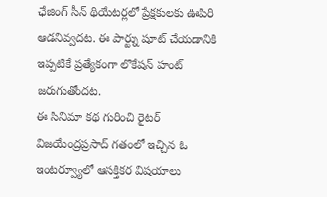ఛేజింగ్ సీన్ థియేటర్లలో ప్రేక్షకులకు ఊపిరి ఆడనివ్వదట. ఈ పార్ట్ను షూట్ చేయడానికి ఇప్పటికే ప్రత్యేకంగా లొకేషన్ హంట్ జరుగుతోందట.
ఈ సినిమా కథ గురించి రైటర్ విజయేంద్రప్రసాద్ గతంలో ఇచ్చిన ఓ ఇంటర్వ్యూలో ఆసక్తికర విషయాలు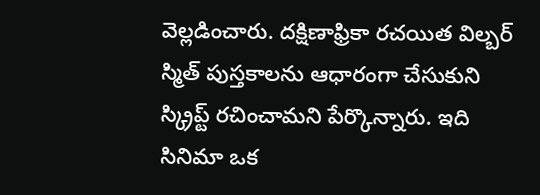వెల్లడించారు. దక్షిణాఫ్రికా రచయిత విల్బర్ స్మిత్ పుస్తకాలను ఆధారంగా చేసుకుని స్క్రిప్ట్ రచించామని పేర్కొన్నారు. ఇది సినిమా ఒక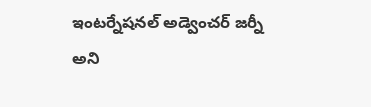ఇంటర్నేషనల్ అడ్వెంచర్ జర్నీ అని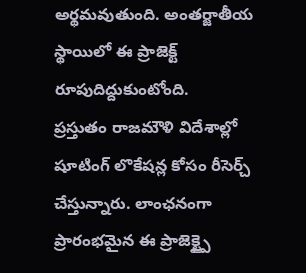అర్థమవుతుంది. అంతర్జాతీయ స్థాయిలో ఈ ప్రాజెక్ట్ రూపుదిద్దుకుంటోంది.
ప్రస్తుతం రాజమౌళి విదేశాల్లో షూటింగ్ లొకేషన్ల కోసం రీసెర్చ్ చేస్తున్నారు. లాంఛనంగా ప్రారంభమైన ఈ ప్రాజెక్ట్పై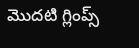మొదటి గ్లింప్స్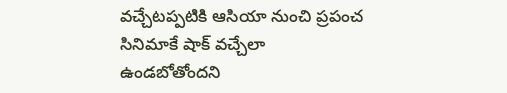వచ్చేటప్పటికి ఆసియా నుంచి ప్రపంచ సినిమాకే షాక్ వచ్చేలా ఉండబోతోందని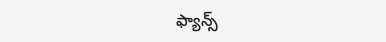ఫ్యాన్స్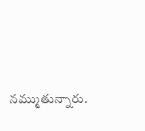నమ్ముతున్నారు.